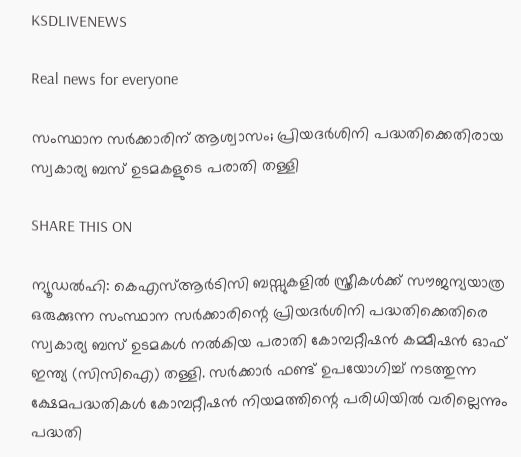KSDLIVENEWS

Real news for everyone

സംസ്ഥാന സർക്കാരിന് ആശ്വാസം; പ്രിയദർശിനി പദ്ധതിക്കെതിരായ സ്വകാര്യ ബസ് ഉടമകളുടെ പരാതി തള്ളി

SHARE THIS ON

ന്യൂഡൽഹി: കെഎസ്ആർടിസി ബസ്സുകളിൽ സ്ത്രീകൾക്ക് സൗജന്യയാത്ര ഒരുക്കുന്ന സംസ്ഥാന സർക്കാരിന്റെ പ്രിയദർശിനി പദ്ധതിക്കെതിരെ സ്വകാര്യ ബസ് ഉടമകൾ നൽകിയ പരാതി കോമ്പറ്റീഷൻ കമ്മീഷൻ ഓഫ് ഇന്ത്യ (സിസിഐ) തള്ളി. സർക്കാർ ഫണ്ട് ഉപയോഗിച്ച് നടത്തുന്ന ക്ഷേമപദ്ധതികൾ കോമ്പറ്റീഷൻ നിയമത്തിന്റെ പരിധിയിൽ വരില്ലെന്നും പദ്ധതി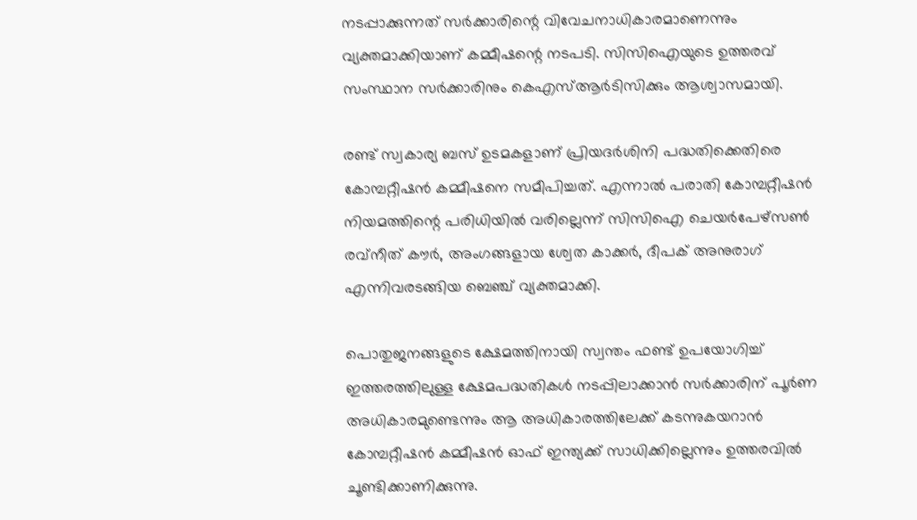നടപ്പാക്കുന്നത് സർക്കാരിന്റെ വിവേചനാധികാരമാണെന്നും വ്യക്തമാക്കിയാണ് കമ്മീഷന്റെ നടപടി. സിസിഐയുടെ ഉത്തരവ് സംസ്ഥാന സർക്കാരിനും കെഎസ്ആർടിസിക്കും ആശ്വാസമായി.

രണ്ട് സ്വകാര്യ ബസ് ഉടമകളാണ് പ്രിയദർശിനി പദ്ധതിക്കെതിരെ കോമ്പറ്റീഷൻ കമ്മീഷനെ സമീപിച്ചത്. എന്നാൽ പരാതി കോമ്പറ്റീഷൻ നിയമത്തിന്റെ പരിധിയിൽ വരില്ലെന്ന് സിസിഐ ചെയർപേഴ്‌സൺ രവ്‌നീത് കൗർ, അംഗങ്ങളായ ശ്വേത കാക്കർ, ദീപക് അനുരാഗ് എന്നിവരടങ്ങിയ ബെഞ്ച് വ്യക്തമാക്കി.

പൊതുജനങ്ങളുടെ ക്ഷേമത്തിനായി സ്വന്തം ഫണ്ട് ഉപയോഗിച്ച് ഇത്തരത്തിലുള്ള ക്ഷേമപദ്ധതികൾ നടപ്പിലാക്കാൻ സർക്കാരിന് പൂർണ അധികാരമുണ്ടെന്നും ആ അധികാരത്തിലേക്ക് കടന്നുകയറാൻ കോമ്പറ്റീഷൻ കമ്മീഷൻ ഓഫ് ഇന്ത്യക്ക് സാധിക്കില്ലെന്നും ഉത്തരവിൽ ചൂണ്ടിക്കാണിക്കുന്നു.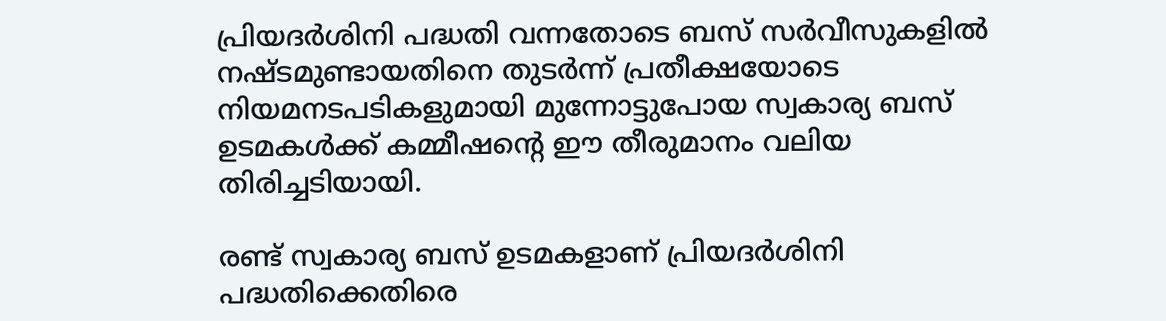പ്രിയദർശിനി പദ്ധതി വന്നതോടെ ബസ് സർവീസുകളിൽ നഷ്ടമുണ്ടായതിനെ തുടർന്ന് പ്രതീക്ഷയോടെ നിയമനടപടികളുമായി മുന്നോട്ടുപോയ സ്വകാര്യ ബസ് ഉടമകൾക്ക് കമ്മീഷന്റെ ഈ തീരുമാനം വലിയ തിരിച്ചടിയായി.

രണ്ട് സ്വകാര്യ ബസ് ഉടമകളാണ് പ്രിയദർശിനി പദ്ധതിക്കെതിരെ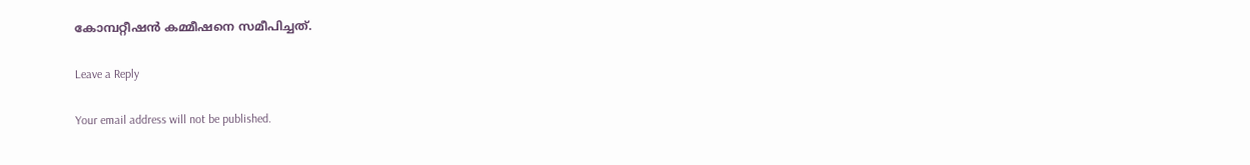കോമ്പറ്റീഷൻ കമ്മീഷനെ സമീപിച്ചത്.

Leave a Reply

Your email address will not be published.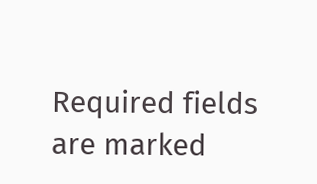Required fields are marked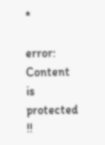*

error: Content is protected !!